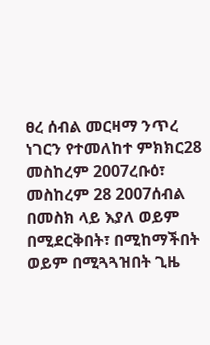ፀረ ሰብል መርዛማ ንጥረ ነገርን የተመለከተ ምክክር28 መስከረም 2007ረቡዕ፣ መስከረም 28 2007ሰብል በመስክ ላይ እያለ ወይም በሚደርቅበት፣ በሚከማችበት ወይም በሚጓጓዝበት ጊዜ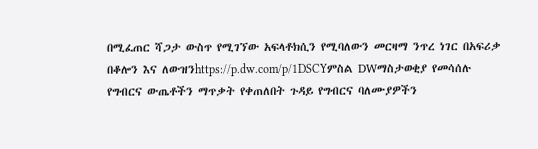በሚፈጠር ሻጋታ ውስጥ የሚገኘው አፍላቶክሲን የሚባለውን መርዛማ ንጥረ ነገር በአፍሪቃ በቆሎን እና ለውዝንhttps://p.dw.com/p/1DSCYምስል DWማስታወቂያ የመሳሰሉ የግብርና ውጤቶችን ማጥቃት የቀጠለበት ጉዳይ የግብርና ባለሙያዎችን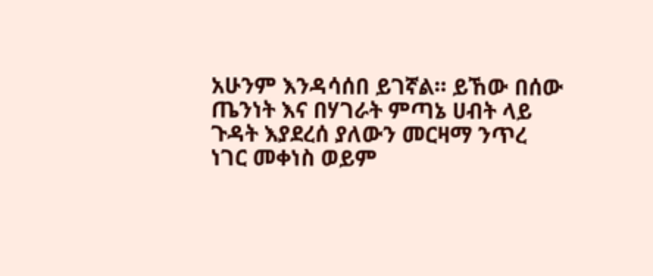አሁንም እንዳሳሰበ ይገኛል። ይኸው በሰው ጤንነት እና በሃገራት ምጣኔ ሀብት ላይ ጉዳት እያደረሰ ያለውን መርዛማ ንጥረ ነገር መቀነስ ወይም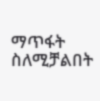ማጥፋት ስለሚቻልበት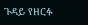ጉዳይ የዘርፉ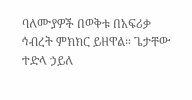ባለሙያዎች በወቅቱ በአፍሪቃ ኅብረት ምክክር ይዘዋል። ጌታቸው ተድላ ኃይለ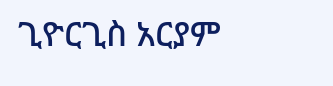ጊዮርጊስ አርያም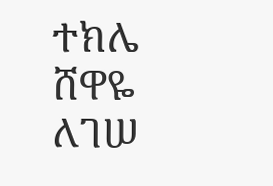ተክሌ ሸዋዬ ለገሠ